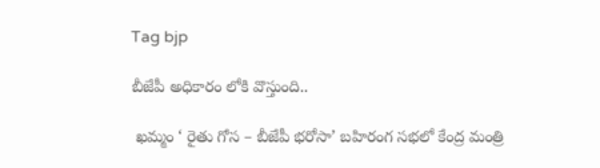Tag bjp

బీజేపీ అధికారం లోకి వొస్తుంది..

 ఖమ్మం ‘ రైతు గోస – బీజేపీ భరోసా’ బహిరంగ సభలో కేంద్ర మంత్రి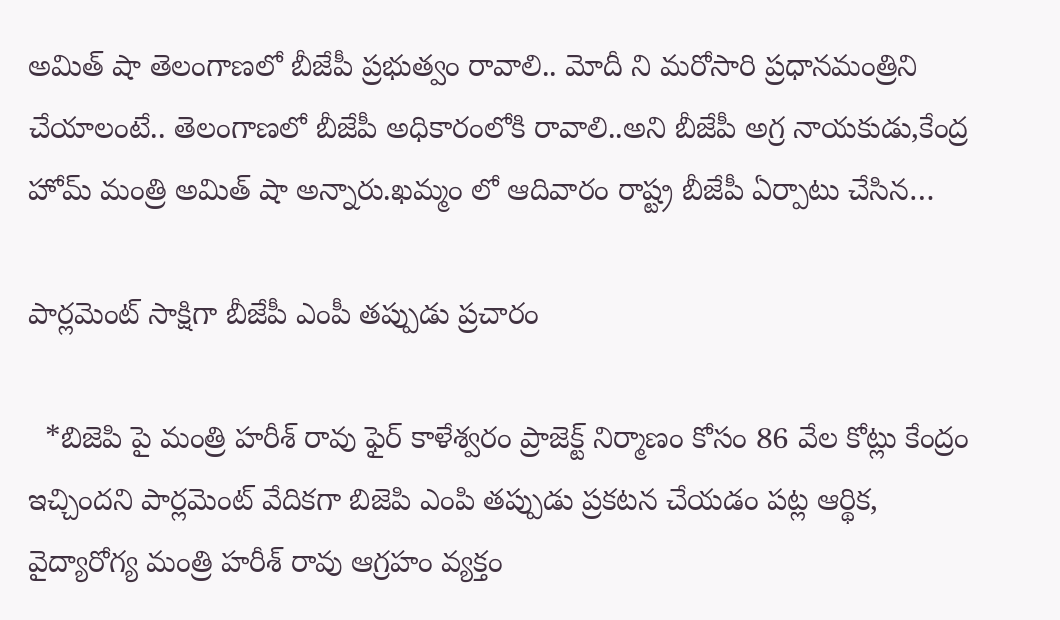అమిత్ షా తెలంగాణలో బీజేపీ ప్రభుత్వం రావాలి.. మోదీ ని మరోసారి ప్రధానమంత్రిని చేయాలంటే.. తెలంగాణలో బీజేపీ అధికారంలోకి రావాలి..అని బీజేపీ అగ్ర నాయకుడు,కేంద్ర హోమ్ మంత్రి అమిత్ షా అన్నారు.ఖమ్మం లో ఆదివారం రాష్ట్ర బీజేపీ ఏర్పాటు చేసిన…

పార్లమెంట్ సాక్షిగా బీజేపీ ఎంపీ తప్పుడు ప్రచారం

  *బిజెపి పై మంత్రి హరీశ్ రావు ఫైర్ కాళేశ్వరం ప్రాజెక్ట్ నిర్మాణం కోసం 86 వేల కోట్లు కేంద్రం ఇచ్చిందని పార్లమెంట్ వేదికగా బిజెపి ఎంపి తప్పుడు ప్రకటన చేయడం పట్ల ఆర్థిక, వైద్యారోగ్య మంత్రి హరీశ్ రావు ఆగ్రహం వ్యక్తం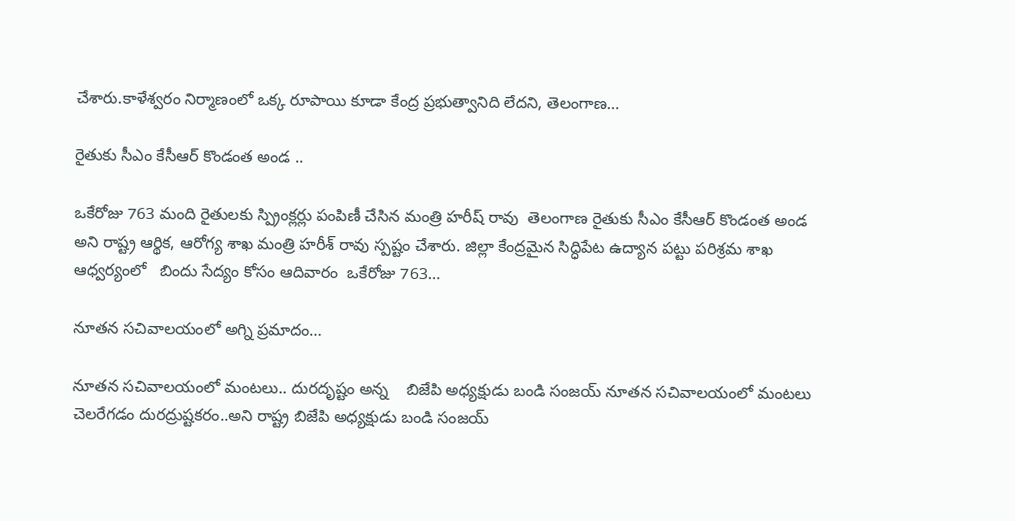చేశారు.కాళేశ్వరం నిర్మాణంలో ఒక్క రూపాయి కూడా కేంద్ర ప్రభుత్వానిది లేదని, తెలంగాణ…

రైతుకు సీఎం కేసీఆర్ కొండంత అండ ..

ఒకేరోజు 763 మంది రైతులకు స్ప్రింక్లర్లు పంపిణీ చేసిన మంత్రి హరీష్ రావు  తెలంగాణ రైతుకు సీఎం కేసీఆర్ కొండంత అండ అని రాష్ట్ర ఆర్థిక, ఆరోగ్య శాఖ మంత్రి హరీశ్ రావు స్పష్టం చేశారు. జిల్లా కేంద్రమైన సిద్ధిపేట ఉద్యాన పట్టు పరిశ్రమ శాఖ ఆధ్వర్యంలో   బిందు సేద్యం కోసం ఆదివారం  ఒకేరోజు 763…

నూతన సచివాలయంలో అగ్ని ప్రమాదం…

నూతన సచివాలయంలో మంటలు.. దురదృష్టం అన్న    బిజేపి అధ్యక్షుడు బండి సంజయ్ నూతన సచివాలయంలో మంటలు చెలరేగడం దురద్రుష్టకరం..అని రాష్ట్ర బిజేపి అధ్యక్షుడు బండి సంజయ్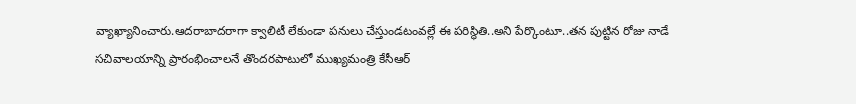వ్యాఖ్యానించారు.ఆదరాబాదరాగా క్వాలిటీ లేకుండా పనులు చేస్తుండటంవల్లే ఈ పరిస్థితి..అని పేర్కొంటూ..తన పుట్టిన రోజు నాడే సచివాలయాన్ని ప్రారంభించాలనే తొందరపాటులో ముఖ్యమంత్రి కేసీఆర్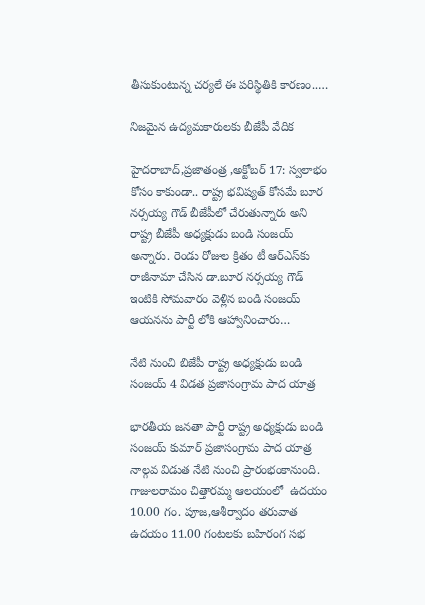తీసుకుంటున్న చర్యలే ఈ పరిస్థితికి కారణం..…

నిజమైన ఉద్యమకారులకు బీజేపీ వేదిక

హైదరాబాద్‌,ప్రజాతంత్ర ,అక్టోబర్‌ 17: స్వలాభం కోసం కాకుండా.. రాష్ట్ర భవిష్యత్‌ ‌కోసమే బూర నర్సయ్య గౌడ్‌ ‌బీజేపీలో చేరుతున్నారు అని రాష్ట్ర బీజేపీ అధ్యక్షుడు బండి సంజయ్‌ అన్నారు. రెండు రోజుల క్రితం టీ ఆర్‌ఎస్‌కు రాజీనామా చేసిన డా.బూర నర్సయ్య గౌడ్‌ ఇం‌టికి సోమవారం వెళ్లిన బండి సంజయ్‌ ఆయనను పార్టీ లోకి ఆహ్వానించారు…

నేటి నుంచి బిజేపీ రాష్ట్ర అధ్యక్షుడు బండి సంజయ్ 4 విడత ప్రజాసంగ్రామ పాద యాత్ర

భారతీయ జనతా పార్టీ రాష్ట్ర అధ్యక్షుడు బండి సంజయ్ కుమార్ ప్రజాసంగ్రామ పాద యాత్ర నాల్గవ విడుత నేటి నుంచి ప్రారంభంకానుంది. గాజులరామం చిత్తారమ్మ ఆలయంలో  ఉదయం 10.00 గం. పూజ,ఆశీర్వాదం తరువాత  ఉదయం 11.00 గంటలకు బహిరంగ సభ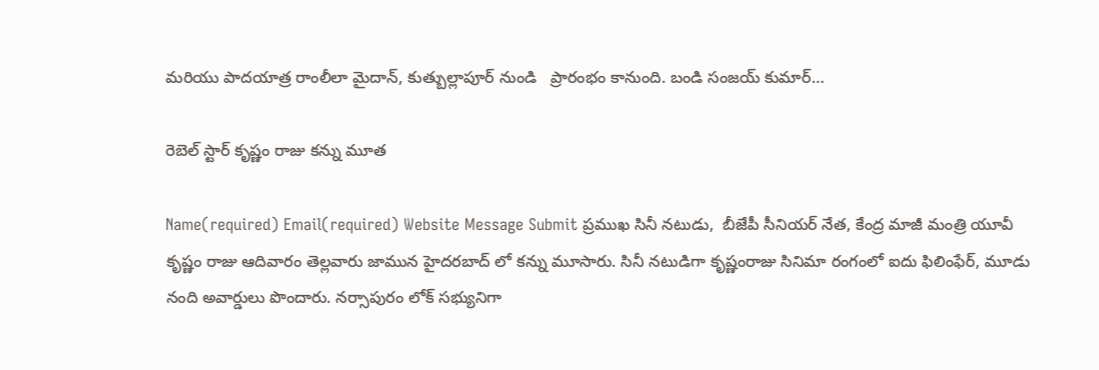మరియు పాదయాత్ర రాంలీలా మైదాన్, కుత్బుల్లాపూర్ నుండి   ప్రారంభం కానుంది. బండి సంజయ్ కుమార్…

రెబెల్ స్టార్ కృష్ణం రాజు కన్ను మూత

Name(required) Email(required) Website Message Submit ప్రముఖ సినీ నటుడు,  బీజేపీ సీనియర్ నేత, కేంద్ర మాజీ మంత్రి యూవీ కృష్ణం రాజు ఆదివారం తెల్లవారు జామున హైదరబాద్ లో కన్ను మూసారు. సినీ నటుడిగా కృష్ణంరాజు సినిమా రంగంలో ఐదు ఫిలింఫేర్, మూడు నంది అవార్డులు పొందారు. నర్సాపురం లోక్ సభ్యునిగా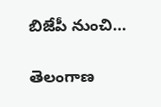బిజేపీ నుంచి…

తెలంగాణ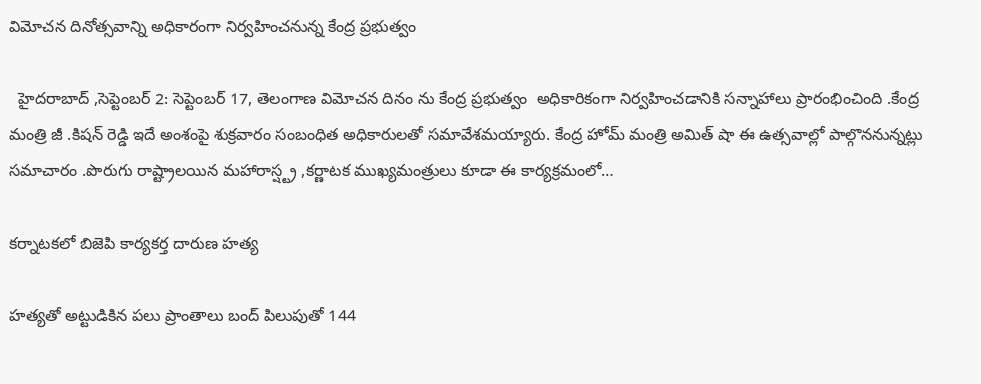విమోచన దినోత్సవాన్ని అధికారంగా నిర్వహించనున్న కేంద్ర ప్రభుత్వం

  హైదరాబాద్ ,సెప్టెంబర్ 2: సెప్టెంబర్ 17, తెలంగాణ విమోచన దినం ను కేంద్ర ప్రభుత్వం  అధికారికంగా నిర్వహించడానికి సన్నాహాలు ప్రారంభించింది .కేంద్ర మంత్రి జీ .కిషన్ రెడ్డి ఇదే అంశంపై శుక్రవారం సంబంధిత అధికారులతో సమావేశమయ్యారు. కేంద్ర హోమ్ మంత్రి అమిత్ షా ఈ ఉత్సవాల్లో పాల్గొననున్నట్లు సమాచారం .పొరుగు రాష్ట్రాలయిన మహారాస్ష్ట్ర ,కర్ణాటక ముఖ్యమంత్రులు కూడా ఈ కార్యక్రమంలో…

కర్నాటకలో బిజెపి కార్యకర్త దారుణ హత్య

హత్యతో అట్టుడికిన పలు ప్రాంతాలు బంద్‌ ‌పిలుపుతో 144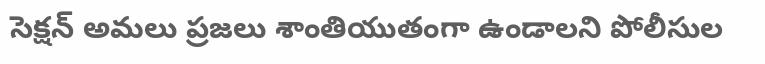సెక్షన్‌ అమలు ప్రజలు శాంతియుతంగా ఉండాలని పోలీసుల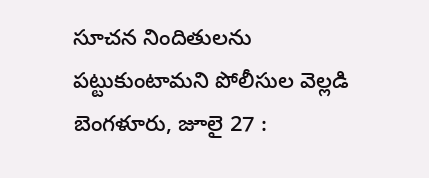సూచన నిందితులను పట్టుకుంటామని పోలీసుల వెల్లడి బెంగళూరు, జూలై 27 :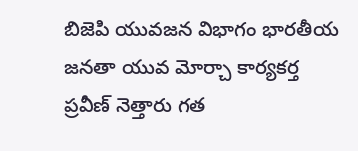బిజెపి యువజన విభాగం భారతీయ జనతా యువ మోర్చా కార్యకర్త ప్రవీణ్‌ ‌నెత్తారు గత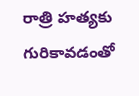రాత్రి హత్యకు గురికావడంతో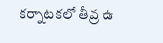కర్నాటకలో తీవ్ర ఉ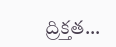ద్రిక్తత…